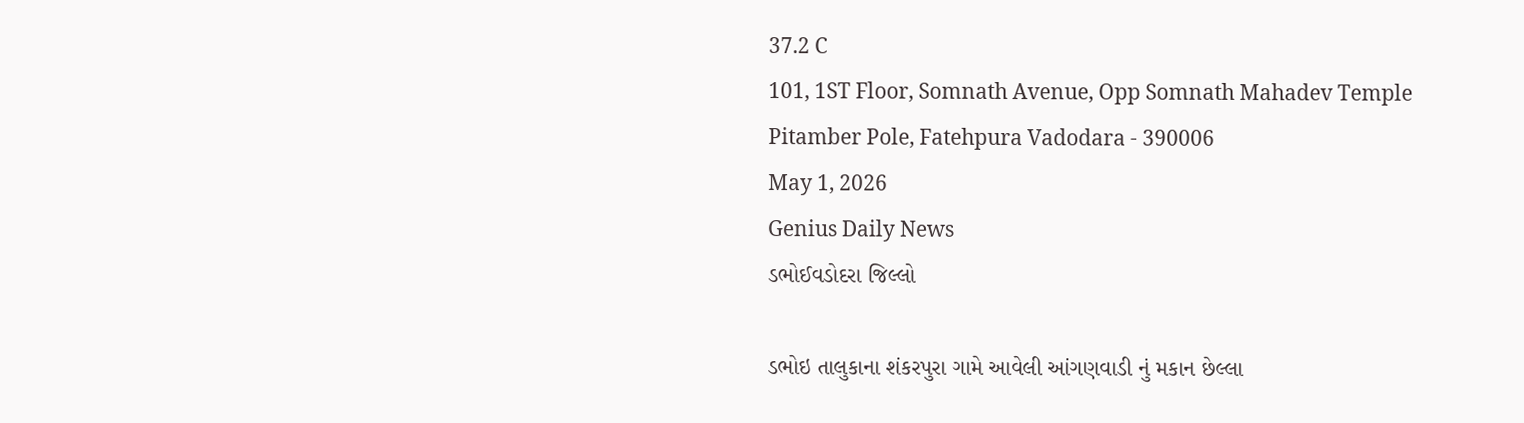37.2 C
101, 1ST Floor, Somnath Avenue, Opp Somnath Mahadev Temple Pitamber Pole, Fatehpura Vadodara - 390006
May 1, 2026
Genius Daily News
ડભોઈવડોદરા જિલ્લો

ડભોઇ તાલુકાના શંકરપુરા ગામે આવેલી આંગણવાડી નું મકાન છેલ્લા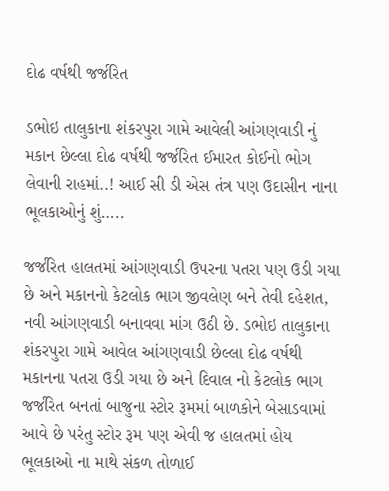દોઢ વર્ષથી જર્જરિત

ડભોઇ તાલુકાના શંકરપુરા ગામે આવેલી આંગણવાડી નું મકાન છેલ્લા દોઢ વર્ષથી જર્જરિત ઈમારત કોઈનો ભોગ લેવાની રાહમાં..! આઈ સી ડી એસ તંત્ર પણ ઉદાસીન નાના ભૂલકાઓનું શું…..

જર્જરિત હાલતમાં આંગણવાડી ઉપરના પતરા પણ ઉડી ગયા છે અને મકાનનો કેટલોક ભાગ જીવલેણ બને તેવી દહેશત, નવી આંગણવાડી બનાવવા માંગ ઉઠી છે. ડભોઇ તાલુકાના શંકરપુરા ગામે આવેલ આંગણવાડી છેલ્લા દોઢ વર્ષથી મકાનના પતરા ઉડી ગયા છે અને દિવાલ નો કેટલોક ભાગ જર્જરિત બનતાં બાજુના સ્ટોર રૂમમાં બાળકોને બેસાડવામાં આવે છે પરંતુ સ્ટોર રૂમ પણ એવી જ હાલતમાં હોય ભૂલકાઓ ના માથે સંકળ તોળાઈ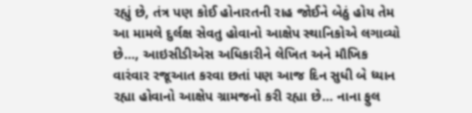રહ્યું છે, તંત્ર પણ કોઈ હોનારતની રાહ જોઈને બેઠું હોય તેમ આ મામલે દુર્લક્ષ સેવતુ હોવાનો આક્ષેપ સ્થાનિકોએ લગાવ્યો છે…, આઇસીડીએસ અધિકારીને લેખિત અને મૌખિક વારંવાર રજૂઆત કરવા છતાં પણ આજ દિન સુધી બે ધ્યાન રહ્યા હોવાનો આક્ષેપ ગ્રામજનો કરી રહ્યા છે… નાના ફુલ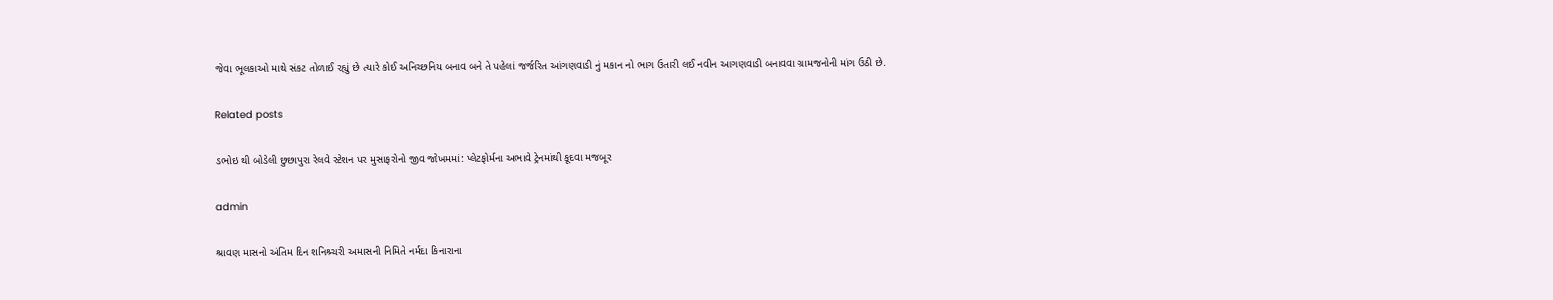જેવા ભૂલકાઓ માથે સંકટ તોળાઈ રહ્યું છે ત્યારે કોઈ અનિચ્છનિય બનાવ બને તે પહેલાં જર્જરિત આંગણવાડી નું મકાન નો ભાગ ઉતારી લઈ નવીન આગણવાડી બનાવવા ગ્રામજનોની માંગ ઉઠી છે.

Related posts

ડભોઇ થી બોડેલી છુછાપુરા રેલવે સ્ટેશન પર મુસાફરોનો જીવ જોખમમાં: પ્લેટફોર્મના અભાવે ટ્રેનમાંથી કૂદવા મજબૂર

admin

શ્રાવણ માસનો અંતિમ દિન શનિશ્ર્ચરી અમાસની નિમિતે નર્મદા કિનારાના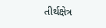તીર્થક્ષેત્ર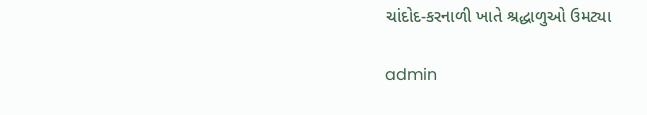ચાંદોદ-કરનાળી ખાતે શ્રદ્ધાળુઓ ઉમટ્યા

admin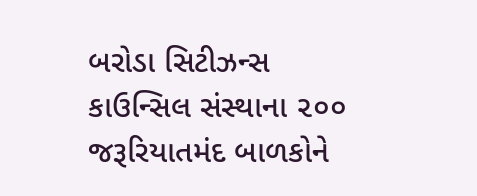બરોડા સિટીઝન્સ કાઉન્સિલ સંસ્થાના ૨૦૦ જરૂરિયાતમંદ બાળકોને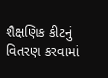શૈક્ષણિક કીટનું વિતરણ કરવામાં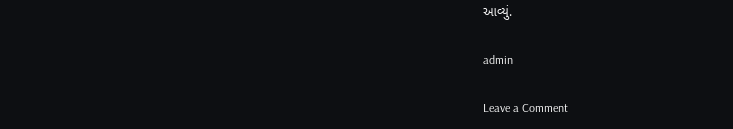આવ્યું.

admin

Leave a Comment